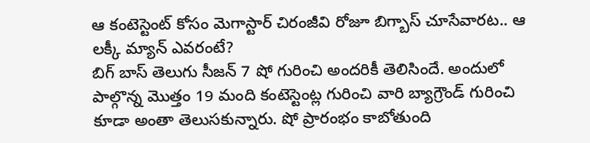ఆ కంటెస్టెంట్ కోసం మెగాస్టార్ చిరంజీవి రోజూ బిగ్బాస్ చూసేవారట.. ఆ లక్కీ మ్యాన్ ఎవరంటే?
బిగ్ బాస్ తెలుగు సీజన్ 7 షో గురించి అందరికీ తెలిసిందే. అందులో పాల్గొన్న మొత్తం 19 మంది కంటెస్టెంట్ల గురించి వారి బ్యాగ్రౌండ్ గురించి కూడా అంతా తెలుసకున్నారు. షో ప్రారంభం కాబోతుంది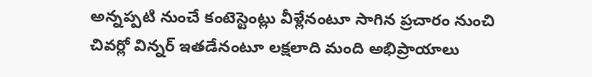అన్నప్పటి నుంచే కంటెస్టెంట్లు వీళ్లేనంటూ సాగిన ప్రచారం నుంచి చివర్లో విన్నర్ ఇతడేనంటూ లక్షలాది మంది అభిప్రాయాలు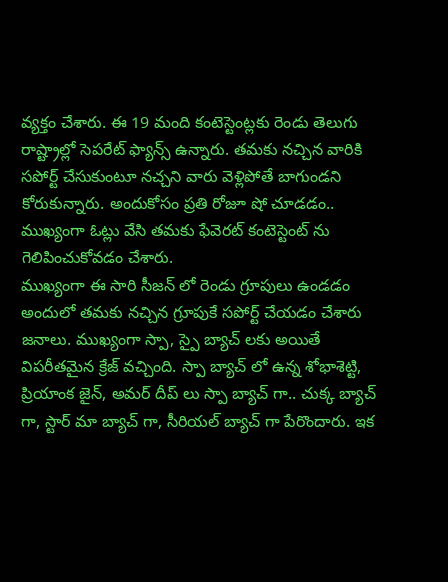వ్యక్తం చేశారు. ఈ 19 మంది కంటెస్టెంట్లకు రెండు తెలుగు రాష్ట్రాల్లో సెపరేట్ ఫ్యాన్స్ ఉన్నారు. తమకు నచ్చిన వారికి సపోర్ట్ చేసుకుంటూ నచ్చని వారు వెళ్లిపోతే బాగుండని కోరుకున్నారు. అందుకోసం ప్రతి రోజూ షో చూడడం.. ముఖ్యంగా ఓట్లు వేసి తమకు ఫేవెరట్ కంటెస్టెంట్ ను గెలిపించుకోవడం చేశారు.
ముఖ్యంగా ఈ సారి సీజన్ లో రెండు గ్రూపులు ఉండడం అందులో తమకు నచ్చిన గ్రూపుకే సపోర్ట్ చేయడం చేశారు జనాలు. ముఖ్యంగా స్పా, స్పై బ్యాచ్ లకు అయితే విపరీతమైన క్రేజ్ వచ్చింది. స్పా బ్యాచ్ లో ఉన్న శోభాశెట్టి, ప్రియాంక జైన్, అమర్ దీప్ లు స్పా బ్యాచ్ గా.. చుక్క బ్యాచ్ గా, స్టార్ మా బ్యాచ్ గా, సీరియల్ బ్యాచ్ గా పేరొందారు. ఇక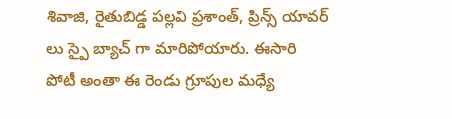శివాజి, రైతుబిడ్డ పల్లవి ప్రశాంత్, ప్రిన్స్ యావర్ లు స్పై బ్యాచ్ గా మారిపోయారు. ఈసారి పోటీ అంతా ఈ రెండు గ్రూపుల మధ్యే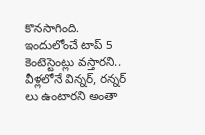కొనసాగింది. ఇందులోంచే టాప్ 5 కెంటెస్టెంట్లు వస్తారని.. వీళ్లలోనే విన్నర్, రన్నర్ లు ఉంటారని అంతా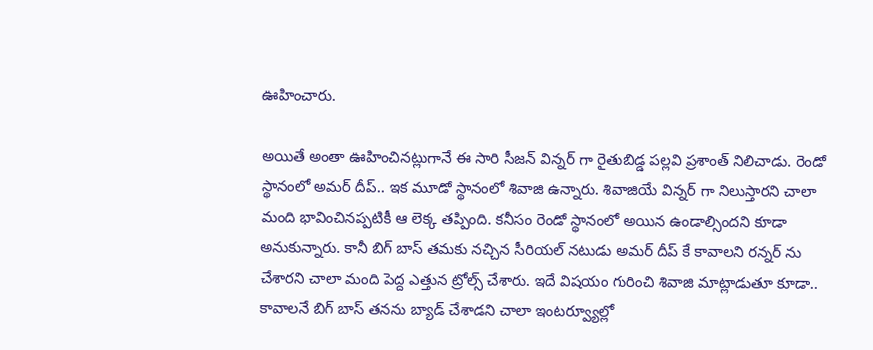ఊహించారు.

అయితే అంతా ఊహించినట్లుగానే ఈ సారి సీజన్ విన్నర్ గా రైతుబిడ్డ పల్లవి ప్రశాంత్ నిలిచాడు. రెండో స్థానంలో అమర్ దీప్.. ఇక మూడో స్థానంలో శివాజి ఉన్నారు. శివాజియే విన్నర్ గా నిలుస్తారని చాలా మంది భావించినప్పటికీ ఆ లెక్క తప్పింది. కనీసం రెండో స్థానంలో అయిన ఉండాల్సిందని కూడా అనుకున్నారు. కానీ బిగ్ బాస్ తమకు నచ్చిన సీరియల్ నటుడు అమర్ దీప్ కే కావాలని రన్నర్ ను చేశారని చాలా మంది పెద్ద ఎత్తున ట్రోల్స్ చేశారు. ఇదే విషయం గురించి శివాజి మాట్లాడుతూ కూడా.. కావాలనే బిగ్ బాస్ తనను బ్యాడ్ చేశాడని చాలా ఇంటర్వ్యూల్లో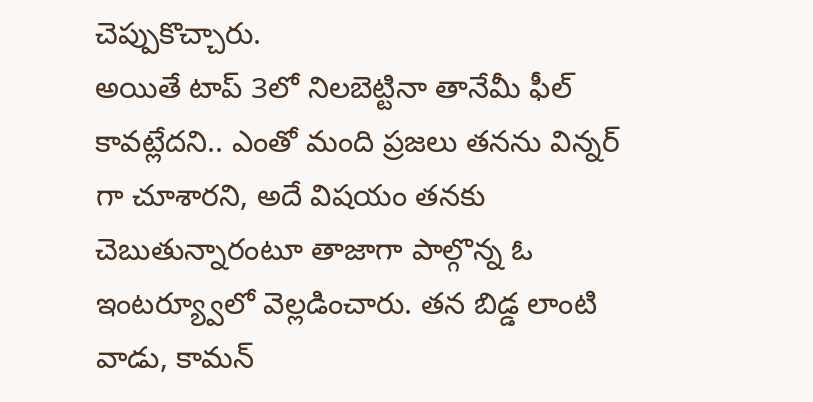చెప్పుకొచ్చారు.
అయితే టాప్ 3లో నిలబెట్టినా తానేమీ ఫీల్ కావట్లేదని.. ఎంతో మంది ప్రజలు తనను విన్నర్ గా చూశారని, అదే విషయం తనకు చెబుతున్నారంటూ తాజాగా పాల్గొన్న ఓ ఇంటర్య్వూలో వెల్లడించారు. తన బిడ్డ లాంటి వాడు, కామన్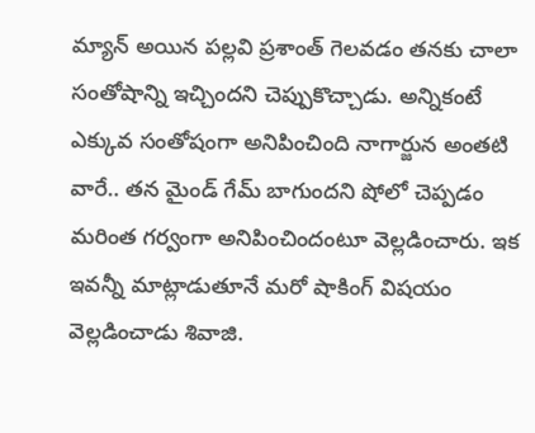మ్యాన్ అయిన పల్లవి ప్రశాంత్ గెలవడం తనకు చాలా సంతోషాన్ని ఇచ్చిందని చెప్పుకొచ్చాడు. అన్నికంటే ఎక్కువ సంతోషంగా అనిపించింది నాగార్జున అంతటి వారే.. తన మైండ్ గేమ్ బాగుందని షోలో చెప్పడం మరింత గర్వంగా అనిపించిందంటూ వెల్లడించారు. ఇక ఇవన్నీ మాట్లాడుతూనే మరో షాకింగ్ విషయం వెల్లడించాడు శివాజి.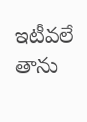ఇటీవలే తాను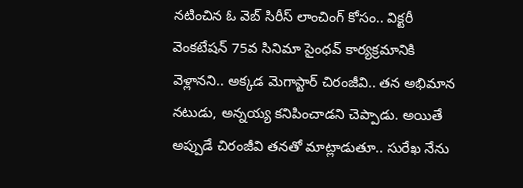నటించిన ఓ వెబ్ సిరీస్ లాంచింగ్ కోసం.. విక్టరీ వెంకటేషన్ 75వ సినిమా సైంధవ్ కార్యక్రమానికి వెళ్లానని.. అక్కడ మెగాస్టార్ చిరంజీవి.. తన అభిమాన నటుడు, అన్నయ్య కనిపించాడని చెప్పాడు. అయితే అప్పుడే చిరంజీవి తనతో మాట్లాడుతూ.. సురేఖ నేను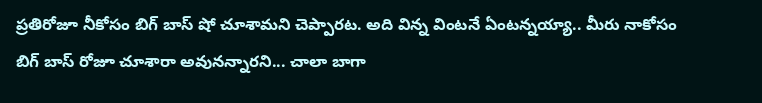ప్రతిరోజూ నీకోసం బిగ్ బాస్ షో చూశామని చెప్పారట. అది విన్న వింటనే ఏంటన్నయ్యా.. మీరు నాకోసం బిగ్ బాస్ రోజూ చూశారా అవునన్నారని... చాలా బాగా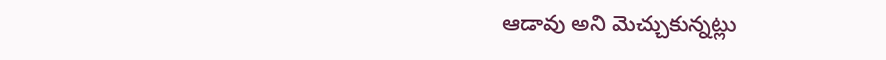ఆడావు అని మెచ్చుకున్నట్లు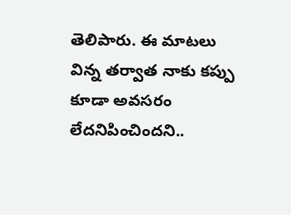తెలిపారు. ఈ మాటలు విన్న తర్వాత నాకు కప్పు కూడా అవసరం లేదనిపించిందని..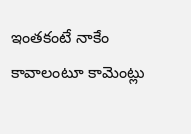ఇంతకంటే నాకేం కావాలంటూ కామెంట్లు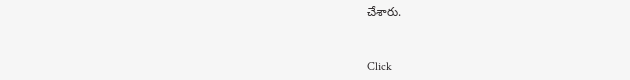చేశారు.


Click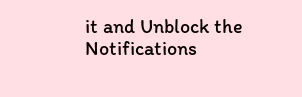it and Unblock the Notifications